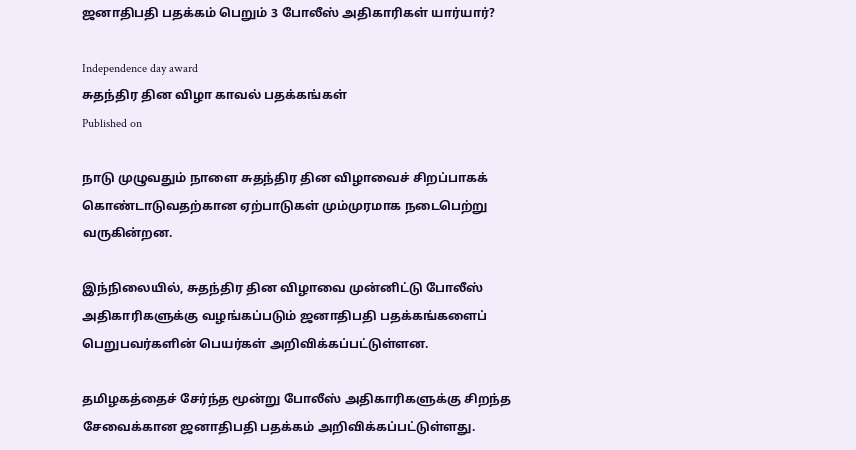ஜனாதிபதி பதக்கம் பெறும் 3 போலீஸ் அதிகாரிகள் யார்யார்?

Independence day award
சுதந்திர தின விழா காவல் பதக்கங்கள்
Published on

நாடு முழுவதும் நாளை சுதந்திர தின விழாவைச் சிறப்பாகக் கொண்டாடுவதற்கான ஏற்பாடுகள் மும்முரமாக நடைபெற்று வருகின்றன.

இந்நிலையில், சுதந்திர தின விழாவை முன்னிட்டு போலீஸ் அதிகாரிகளுக்கு வழங்கப்படும் ஜனாதிபதி பதக்கங்களைப் பெறுபவர்களின் பெயர்கள் அறிவிக்கப்பட்டுள்ளன.

தமிழகத்தைச் சேர்ந்த மூன்று போலீஸ் அதிகாரிகளுக்கு சிறந்த சேவைக்கான ஜனாதிபதி பதக்கம் அறிவிக்கப்பட்டுள்ளது.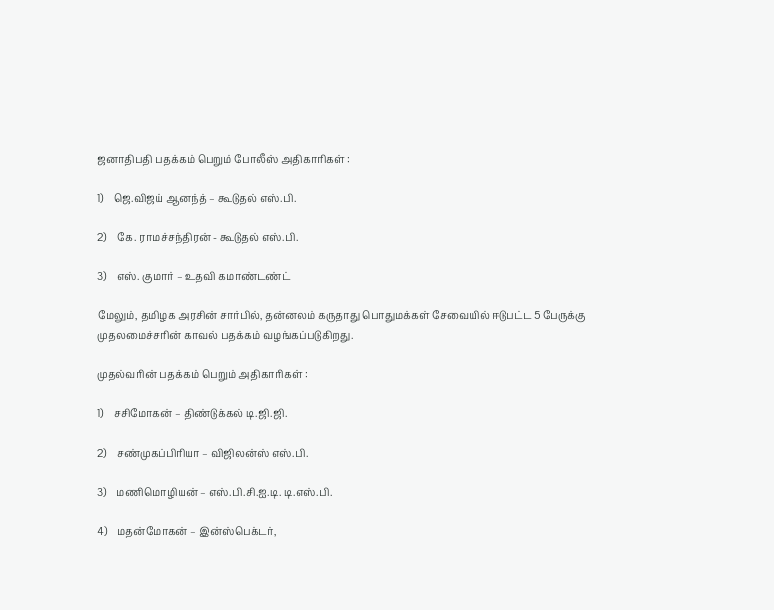ஜனாதிபதி பதக்கம் பெறும் போலீஸ் அதிகாரிகள் :

1)    ஜெ.விஜய் ஆனந்த் – கூடுதல் எஸ்.பி.

2)    கே. ராமச்சந்திரன் - கூடுதல் எஸ்.பி.

3)    எஸ். குமார் – உதவி கமாண்டண்ட்

மேலும், தமிழக அரசின் சார்பில், தன்னலம் கருதாது பொதுமக்கள் சேவையில் ஈடுபட்ட 5 பேருக்கு முதலமைச்சரின் காவல் பதக்கம் வழங்கப்படுகிறது.

முதல்வரின் பதக்கம் பெறும் அதிகாரிகள் :

1)    சசிமோகன் – திண்டுக்கல் டி.ஜி.ஜி.

2)    சண்முகப்பிரியா – விஜிலன்ஸ் எஸ்.பி.

3)    மணிமொழியன் – எஸ்.பி.சி.ஐ.டி. டி.எஸ்.பி.

4)    மதன்மோகன் – இன்ஸ்பெக்டர்,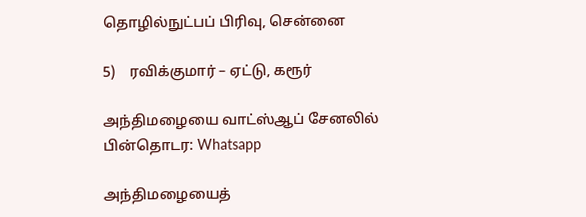தொழில்நுட்பப் பிரிவு, சென்னை

5)    ரவிக்குமார் – ஏட்டு, கரூர்

அந்திமழையை வாட்ஸ்ஆப் சேனலில் பின்தொடர: Whatsapp

அந்திமழையைத்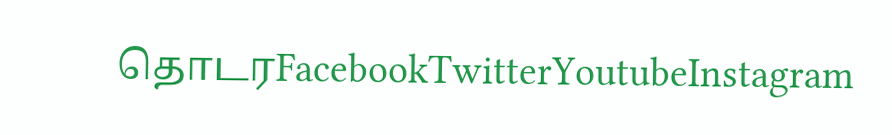தொடரFacebookTwitterYoutubeInstagram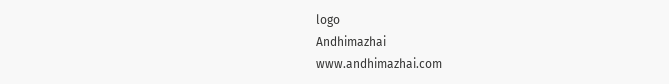logo
Andhimazhai
www.andhimazhai.com